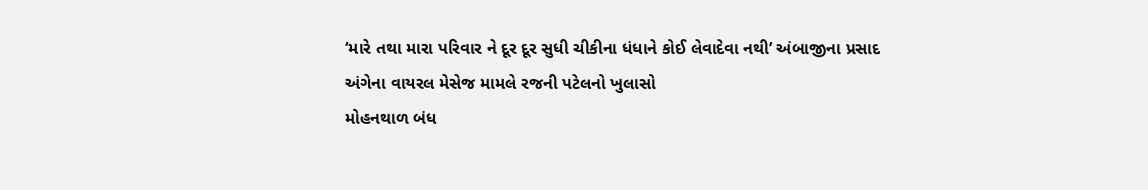‘મારે તથા મારા પરિવાર ને દૂર દૂર સુધી ચીકીના ધંધાને કોઈ લેવાદેવા નથી’ અંબાજીના પ્રસાદ અંગેના વાયરલ મેસેજ મામલે રજની પટેલનો ખુલાસો
મોહનથાળ બંધ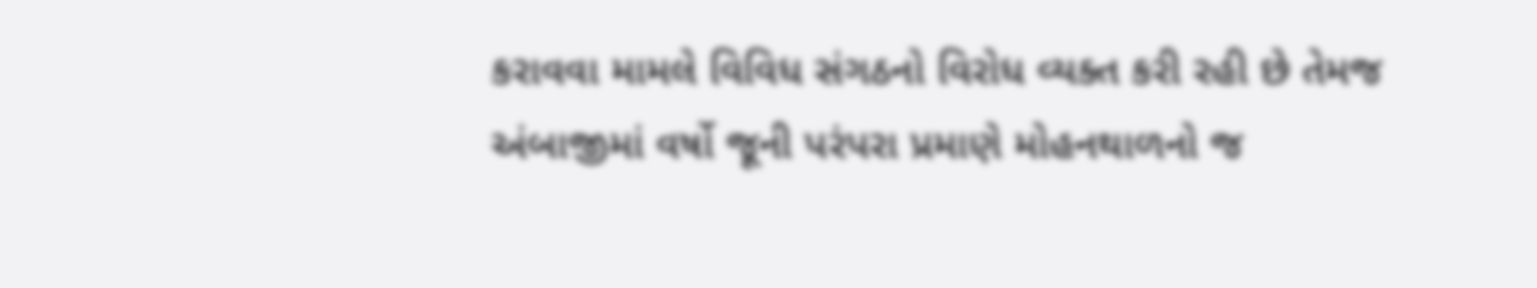કરાવવા મામલે વિવિધ સંગઠનો વિરોધ વ્યક્ત કરી રહી છે તેમજ અંબાજીમાં વર્ષો જૂની પરંપરા પ્રમાણે મોહનથાળનો જ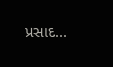પ્રસાદ...